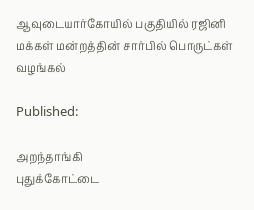ஆவுடையார்கோயில் பகுதியில் ரஜினி மக்கள் மன்றத்தின் சார்பில் பொருட்கள் வழங்கல்

Published:

அறந்தாங்கி
புதுக்கோட்டை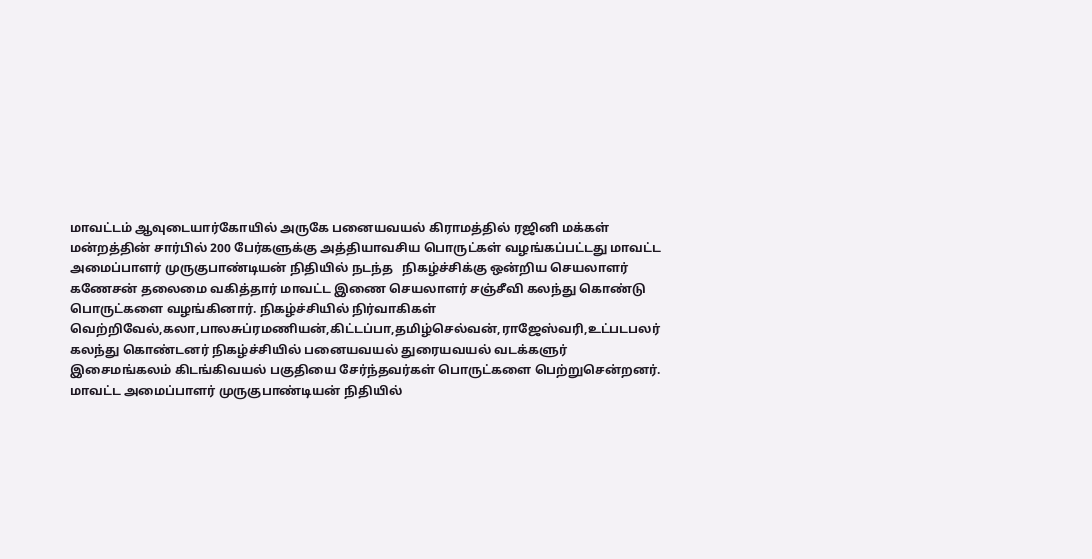மாவட்டம் ஆவுடையார்கோயில் அருகே பனையவயல் கிராமத்தில் ரஜினி மக்கள் மன்றத்தின் சார்பில் 200 பேர்களுக்கு அத்தியாவசிய பொருட்கள் வழங்கப்பட்டது மாவட்ட அமைப்பாளர் முருகுபாண்டியன் நிதியில் நடந்த   நிகழ்ச்சிக்கு ஒன்றிய செயலாளர் கணேசன் தலைமை வகித்தார் மாவட்ட இணை செயலாளர் சஞ்சீவி கலந்து கொண்டு பொருட்களை வழங்கினார். நிகழ்ச்சியில் நிர்வாகிகள் வெற்றிவேல்,கலா,பாலசுப்ரமணியன்,கிட்டப்பா,தமிழ்செல்வன்,ராஜேஸ்வரி,உட்படபலர் கலந்து கொண்டனர் நிகழ்ச்சியில் பனையவயல் துரையவயல் வடக்களுர் இசைமங்கலம் கிடங்கிவயல் பகுதியை சேர்ந்தவர்கள் பொருட்களை பெற்றுசென்றனர். மாவட்ட அமைப்பாளர் முருகுபாண்டியன் நிதியில்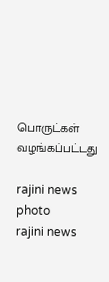பொருட்கள் வழங்கப்பட்டது

rajini news photo
rajini news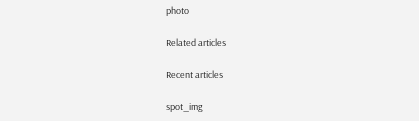photo

Related articles

Recent articles

spot_img